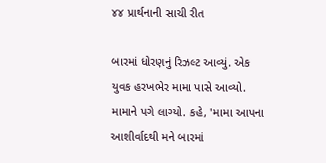૪૪ પ્રાર્થનાની સાચી રીત

બારમાં ધોરણનું રિઝલ્ટ આવ્યું. એક યુવક હરખભેર મામા પાસે આવ્યો. મામાને પગે લાગ્યો. કહે, 'મામા આપના આશીર્વાદથી મને બારમાં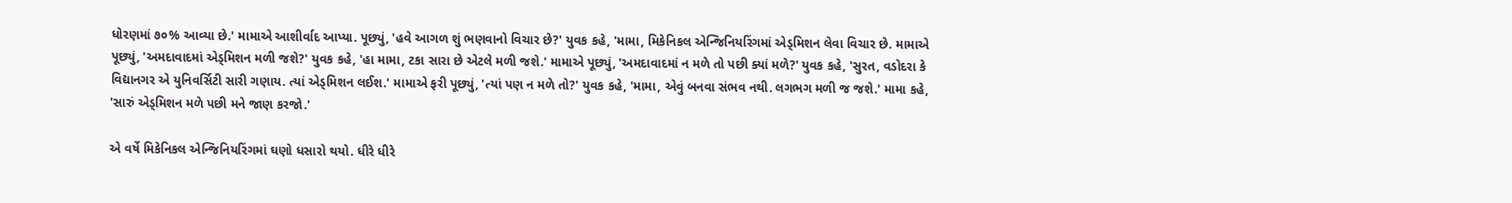ધોરણમાં ૭૦% આવ્યા છે.' મામાએ આશીર્વાદ આપ્યા. પૂછ્યું, 'હવે આગળ શું ભણવાનો વિચાર છે?' યુવક કહે, 'મામા, મિકેનિકલ એન્જિનિયરિંગમાં એડ્મિશન લેવા વિચાર છે. મામાએ પૂછ્યું, 'અમદાવાદમાં એડ્મિશન મળી જશે?' યુવક કહે, 'હા મામા, ટકા સારા છે એટલે મળી જશે.' મામાએ પૂછ્યું, 'અમદાવાદમાં ન મળે તો પછી ક્યાં મળે?' યુવક કહે, 'સુરત, વડોદરા કે વિદ્યાનગર એ યુનિવર્સિટી સારી ગણાય. ત્યાં એડ્મિશન લઈશ.' મામાએ ફરી પૂછ્યું, 'ત્યાં પણ ન મળે તો?' યુવક કહે, 'મામા, એવું બનવા સંભવ નથી. લગભગ મળી જ જશે.' મામા કહે, 'સારું એડ્મિશન મળે પછી મને જાણ કરજો.'

એ વર્ષે મિકેનિકલ એન્જિનિયરિંગમાં ઘણો ધસારો થયો. ધીરે ધીરે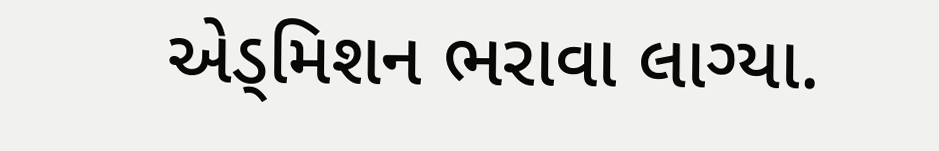એડ્મિશન ભરાવા લાગ્યા.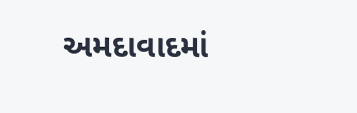અમદાવાદમાં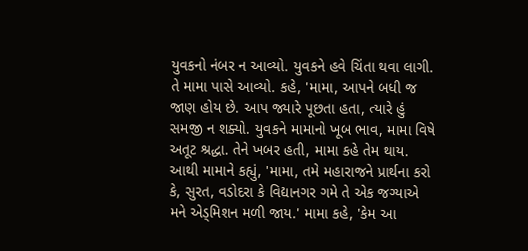યુવકનો નંબર ન આવ્યો. યુવકને હવે ચિંતા થવા લાગી. તે મામા પાસે આવ્યો. કહે, 'મામા, આપને બધી જ જાણ હોય છે. આપ જ્યારે પૂછતા હતા, ત્યારે હું સમજી ન શક્યો. યુવકને મામાનો ખૂબ ભાવ, મામા વિષે અતૂટ શ્રદ્ધા. તેને ખબર હતી, મામા કહે તેમ થાય. આથી મામાને કહ્યું, 'મામા, તમે મહારાજને પ્રાર્થના કરો કે, સુરત, વડોદરા કે વિદ્યાનગર ગમે તે એક જગ્યાએ મને એડ્મિશન મળી જાય.' મામા કહે, 'કેમ આ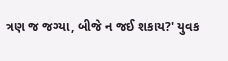ત્રણ જ જગ્યા, બીજે ન જઈ શકાય?' યુવક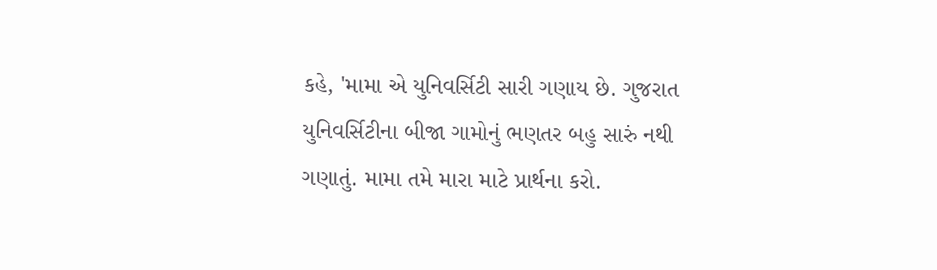કહે, 'મામા એ યુનિવર્સિટી સારી ગણાય છે. ગુજરાત યુનિવર્સિટીના બીજા ગામોનું ભણતર બહુ સારું નથી ગણાતું. મામા તમે મારા માટે પ્રાર્થના કરો.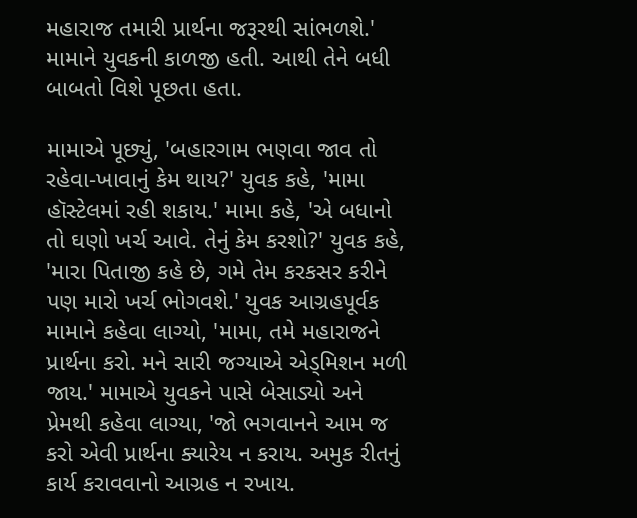મહારાજ તમારી પ્રાર્થના જરૂરથી સાંભળશે.' મામાને યુવકની કાળજી હતી. આથી તેને બધી બાબતો વિશે પૂછતા હતા.

મામાએ પૂછ્યું, 'બહારગામ ભણવા જાવ તો રહેવા-ખાવાનું કેમ થાય?' યુવક કહે, 'મામા હૉસ્ટેલમાં રહી શકાય.' મામા કહે, 'એ બધાનો તો ઘણો ખર્ચ આવે. તેનું કેમ કરશો?' યુવક કહે, 'મારા પિતાજી કહે છે, ગમે તેમ કરકસર કરીને પણ મારો ખર્ચ ભોગવશે.' યુવક આગ્રહપૂર્વક મામાને કહેવા લાગ્યો, 'મામા, તમે મહારાજને પ્રાર્થના કરો. મને સારી જગ્યાએ એડ્મિશન મળી જાય.' મામાએ યુવકને પાસે બેસાડ્યો અને પ્રેમથી કહેવા લાગ્યા, 'જો ભગવાનને આમ જ કરો એવી પ્રાર્થના ક્યારેય ન કરાય. અમુક રીતનું કાર્ય કરાવવાનો આગ્રહ ન રખાય.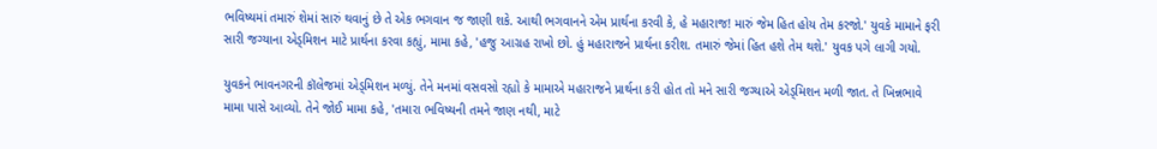ભવિષ્યમાં તમારું શેમાં સારું થવાનું છે તે એક ભગવાન જ જાણી શકે. આથી ભગવાનને એમ પ્રાર્થના કરવી કે, હે મહારાજ! મારું જેમ હિત હોય તેમ કરજો.' યુવકે મામાને ફરી સારી જગ્યાના એડ્મિશન માટે પ્રાર્થના કરવા કહ્યું, મામા કહે, 'હજુ આગ્રહ રાખો છો. હું મહારાજને પ્રાર્થના કરીશ. તમારું જેમાં હિત હશે તેમ થશે.' યુવક પગે લાગી ગયો.

યુવકને ભાવનગરની કૉલેજમાં એડ્મિશન મળ્યું. તેને મનમાં વસવસો રહ્યો કે મામાએ મહારાજને પ્રાર્થના કરી હોત તો મને સારી જગ્યાએ એડ્મિશન મળી જાત. તે ખિન્નભાવે મામા પાસે આવ્યો. તેને જોઈ મામા કહે, 'તમારા ભવિષ્યની તમને જાણ નથી, માટે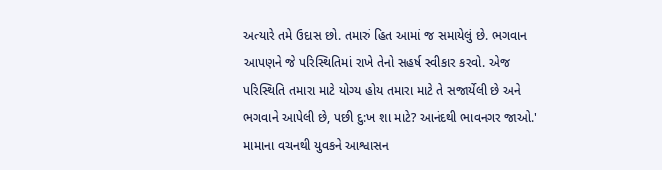અત્યારે તમે ઉદાસ છો. તમારું હિત આમાં જ સમાયેલું છે. ભગવાન આપણને જે પરિસ્થિતિમાં રાખે તેનો સહર્ષ સ્વીકાર કરવો. એજ પરિસ્થિતિ તમારા માટે યોગ્ય હોય તમારા માટે તે સજાર્યેલી છે અને ભગવાને આપેલી છે, પછી દુ:ખ શા માટે? આનંદથી ભાવનગર જાઓ.' મામાના વચનથી યુવકને આશ્વાસન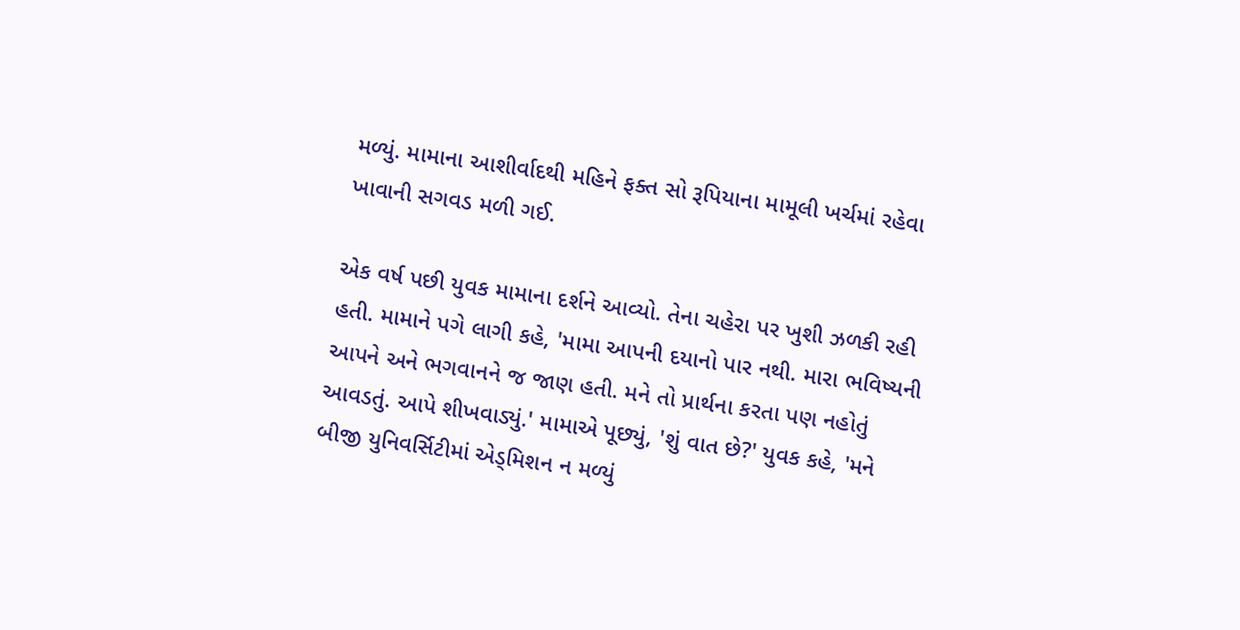મળ્યું. મામાના આશીર્વાદથી મહિને ફક્ત સો રૂપિયાના મામૂલી ખર્ચમાં રહેવા ખાવાની સગવડ મળી ગઈ.

એક વર્ષ પછી યુવક મામાના દર્શને આવ્યો. તેના ચહેરા પર ખુશી ઝળકી રહી હતી. મામાને પગે લાગી કહે, 'મામા આપની દયાનો પાર નથી. મારા ભવિષ્યની આપને અને ભગવાનને જ જાણ હતી. મને તો પ્રાર્થના કરતા પણ નહોતું આવડતું. આપે શીખવાડ્યું.' મામાએ પૂછ્યું, 'શું વાત છે?' યુવક કહે, 'મને બીજી યુનિવર્સિટીમાં એડ્મિશન ન મળ્યું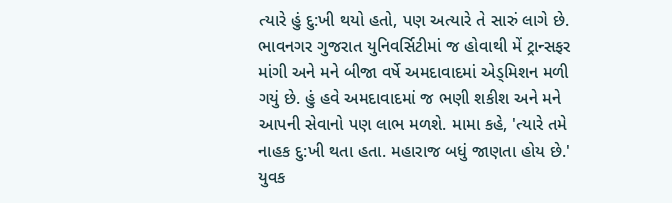ત્યારે હું દુ:ખી થયો હતો, પણ અત્યારે તે સારું લાગે છે. ભાવનગર ગુજરાત યુનિવર્સિટીમાં જ હોવાથી મેં ટ્રાન્સફર માંગી અને મને બીજા વર્ષે અમદાવાદમાં એડ્મિશન મળી ગયું છે. હું હવે અમદાવાદમાં જ ભણી શકીશ અને મને આપની સેવાનો પણ લાભ મળશે. મામા કહે, 'ત્યારે તમે નાહક દુ:ખી થતા હતા. મહારાજ બધું જાણતા હોય છે.' યુવક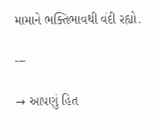મામાને ભક્તિભાવથી વંદી રહ્યો.

---

→ આપણું હિત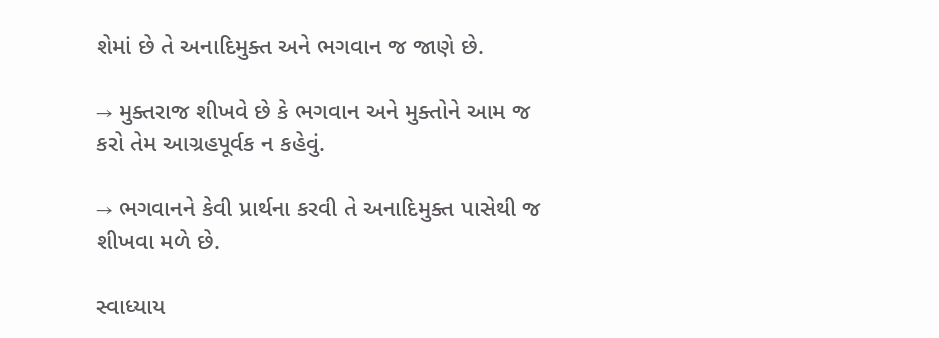શેમાં છે તે અનાદિમુક્ત અને ભગવાન જ જાણે છે.

→ મુક્તરાજ શીખવે છે કે ભગવાન અને મુક્તોને આમ જ કરો તેમ આગ્રહપૂર્વક ન કહેવું.

→ ભગવાનને કેવી પ્રાર્થના કરવી તે અનાદિમુક્ત પાસેથી જ શીખવા મળે છે.

સ્વાધ્યાય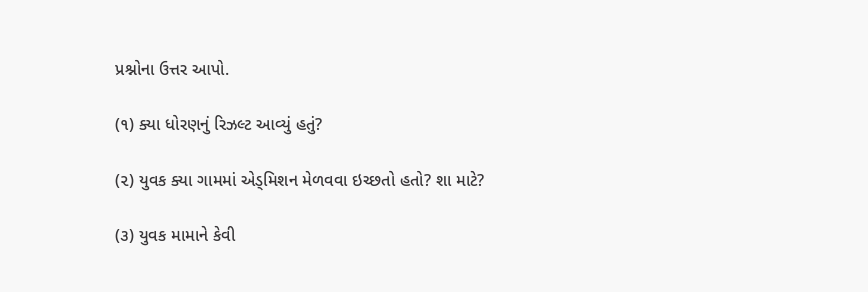પ્રશ્નોના ઉત્તર આપો.

(૧) ક્યા ધોરણનું રિઝલ્ટ આવ્યું હતું?

(૨) યુવક ક્યા ગામમાં એડ્મિશન મેળવવા ઇચ્છતો હતો? શા માટે?

(૩) યુવક મામાને કેવી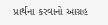પ્રાર્થના કરવાનો આગ્રહ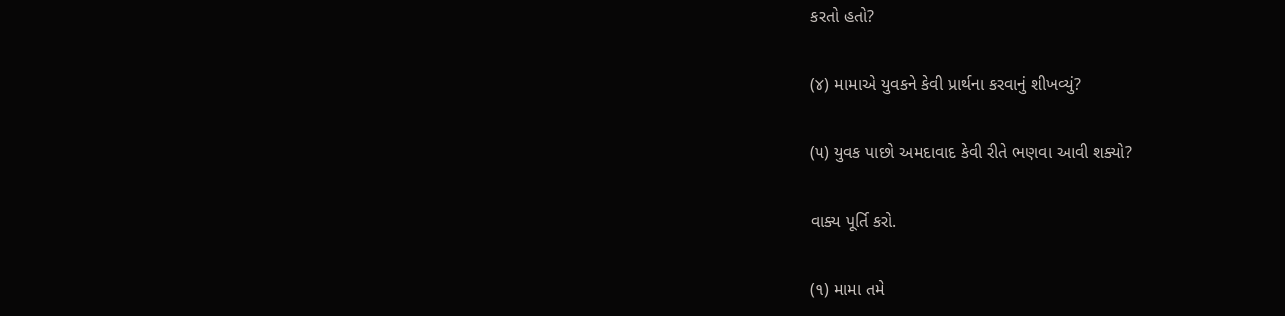કરતો હતો?

(૪) મામાએ યુવકને કેવી પ્રાર્થના કરવાનું શીખવ્યું?

(૫) યુવક પાછો અમદાવાદ કેવી રીતે ભણવા આવી શક્યો?

વાક્ય પૂર્તિ કરો.

(૧) મામા તમે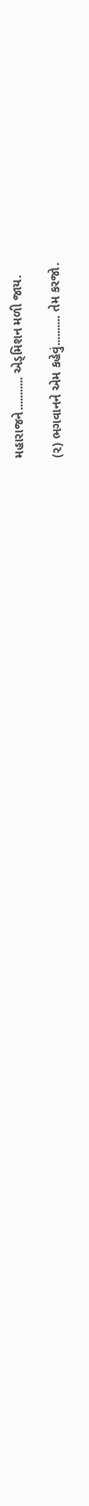મહારાજને........... એડ્મિશન મળી જાય.

(૨) ભગવાનને એમ કહેવું.......... તેમ કરજો.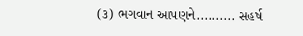(૩) ભગવાન આપણને.......... સહર્ષ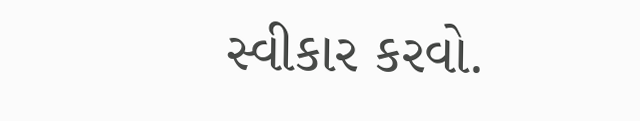સ્વીકાર કરવો.